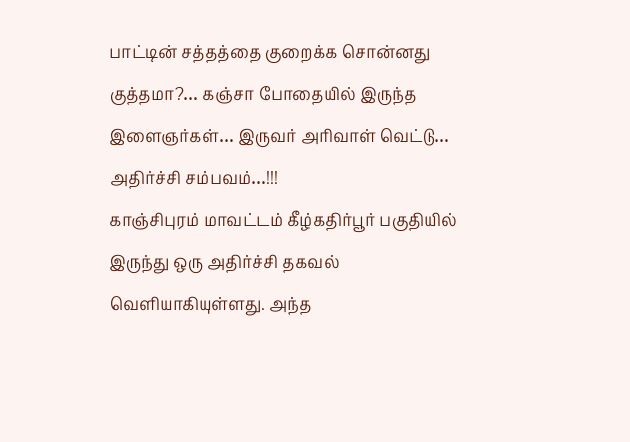பாட்டின் சத்தத்தை குறைக்க சொன்னது குத்தமா?… கஞ்சா போதையில் இருந்த இளைஞர்கள்… இருவர் அரிவாள் வெட்டு… அதிர்ச்சி சம்பவம்…!!!
காஞ்சிபுரம் மாவட்டம் கீழ்கதிர்பூர் பகுதியில் இருந்து ஒரு அதிர்ச்சி தகவல் வெளியாகியுள்ளது. அந்த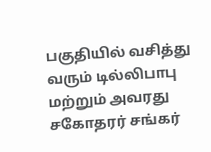பகுதியில் வசித்து வரும் டில்லிபாபு மற்றும் அவரது சகோதரர் சங்கர்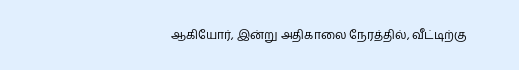ஆகியோர், இன்று அதிகாலை நேரத்தில், வீட்டிற்கு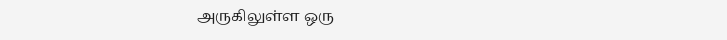அருகிலுள்ள ஒரு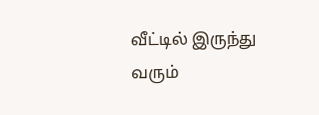வீட்டில் இருந்து வரும்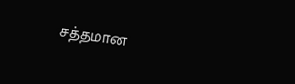சத்தமான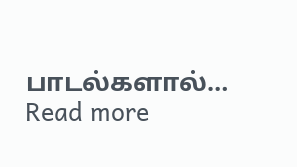பாடல்களால்…
Read more